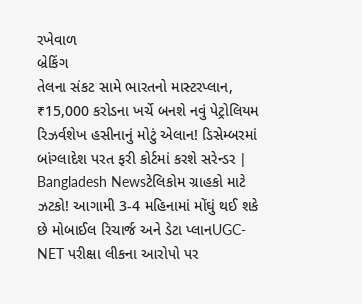રખેવાળ
બ્રેકિંગ
તેલના સંકટ સામે ભારતનો માસ્ટરપ્લાન, ₹15,000 કરોડના ખર્ચે બનશે નવું પેટ્રોલિયમ રિઝર્વશેખ હસીનાનું મોટું એલાન! ડિસેમ્બરમાં બાંગ્લાદેશ પરત ફરી કોર્ટમાં કરશે સરેન્ડર | Bangladesh Newsટેલિકોમ ગ્રાહકો માટે ઝટકો! આગામી 3-4 મહિનામાં મોંઘું થઈ શકે છે મોબાઈલ રિચાર્જ અને ડેટા પ્લાનUGC-NET પરીક્ષા લીકના આરોપો પર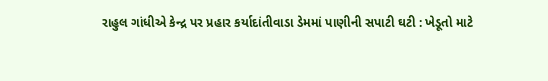રાહુલ ગાંધીએ કેન્દ્ર પર પ્રહાર કર્યાદાંતીવાડા ડેમમાં પાણીની સપાટી ઘટી : ખેડૂતો માટે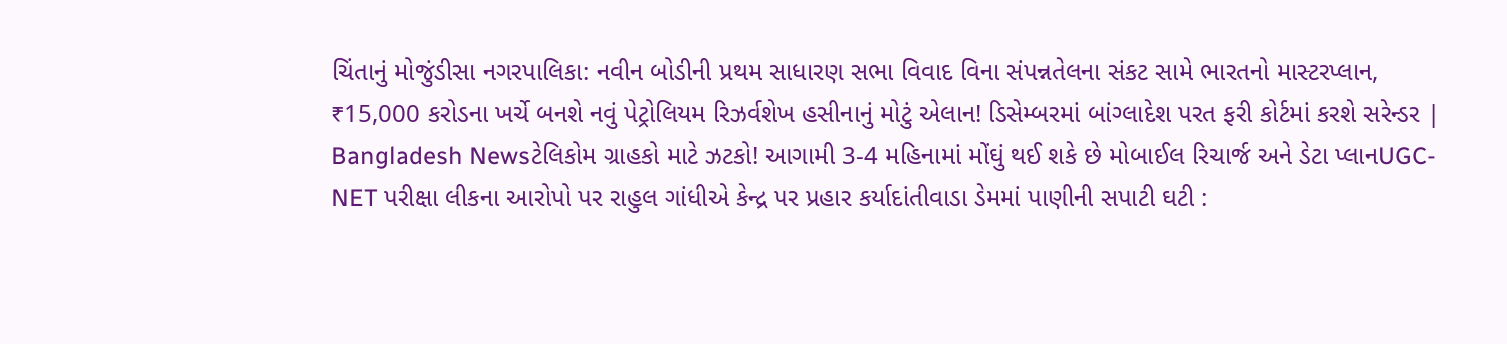ચિંતાનું મોજુંડીસા નગરપાલિકા: નવીન બોડીની પ્રથમ સાધારણ સભા વિવાદ વિના સંપન્નતેલના સંકટ સામે ભારતનો માસ્ટરપ્લાન, ₹15,000 કરોડના ખર્ચે બનશે નવું પેટ્રોલિયમ રિઝર્વશેખ હસીનાનું મોટું એલાન! ડિસેમ્બરમાં બાંગ્લાદેશ પરત ફરી કોર્ટમાં કરશે સરેન્ડર | Bangladesh Newsટેલિકોમ ગ્રાહકો માટે ઝટકો! આગામી 3-4 મહિનામાં મોંઘું થઈ શકે છે મોબાઈલ રિચાર્જ અને ડેટા પ્લાનUGC-NET પરીક્ષા લીકના આરોપો પર રાહુલ ગાંધીએ કેન્દ્ર પર પ્રહાર કર્યાદાંતીવાડા ડેમમાં પાણીની સપાટી ઘટી :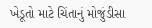ખેડૂતો માટે ચિંતાનું મોજુંડીસા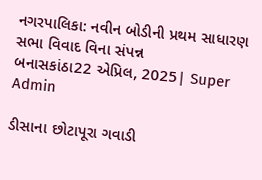નગરપાલિકા: નવીન બોડીની પ્રથમ સાધારણ સભા વિવાદ વિના સંપન્ન
બનાસકાંઠા22 એપ્રિલ, 2025| Super Admin

ડીસાના છોટાપૂરા ગવાડી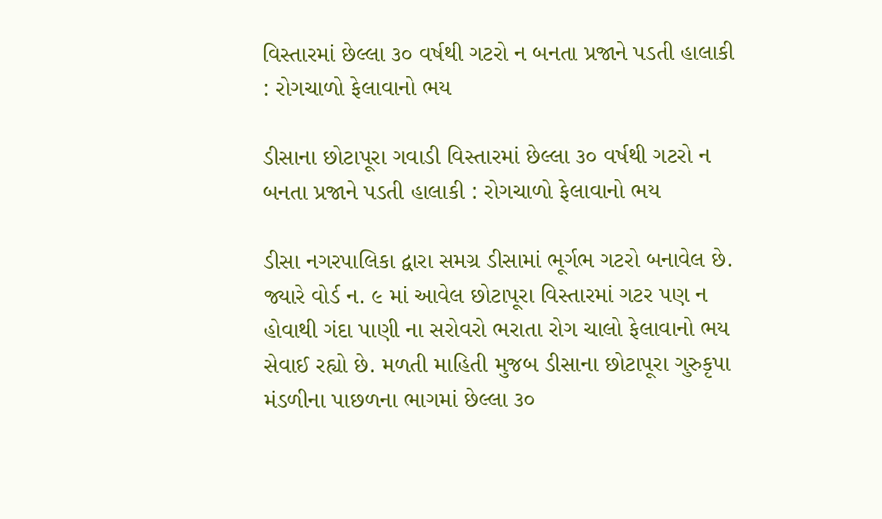વિસ્તારમાં છેલ્લા ૩૦ વર્ષથી ગટરો ન બનતા પ્રજાને પડતી હાલાકી : રોગચાળો ફેલાવાનો ભય

ડીસાના છોટાપૂરા ગવાડી વિસ્તારમાં છેલ્લા ૩૦ વર્ષથી ગટરો ન બનતા પ્રજાને પડતી હાલાકી : રોગચાળો ફેલાવાનો ભય

ડીસા નગરપાલિકા દ્વારા સમગ્ર ડીસામાં ભૂર્ગભ ગટરો બનાવેલ છે. જ્યારે વોર્ડ ન. ૯ માં આવેલ છોટાપૂરા વિસ્તારમાં ગટર પણ ન હોવાથી ગંદા પાણી ના સરોવરો ભરાતા રોગ ચાલો ફેલાવાનો ભય સેવાઈ રહ્યો છે. મળતી માહિતી મુજબ ડીસાના છોટાપૂરા ગુરુકૃપા મંડળીના પાછળના ભાગમાં છેલ્લા ૩૦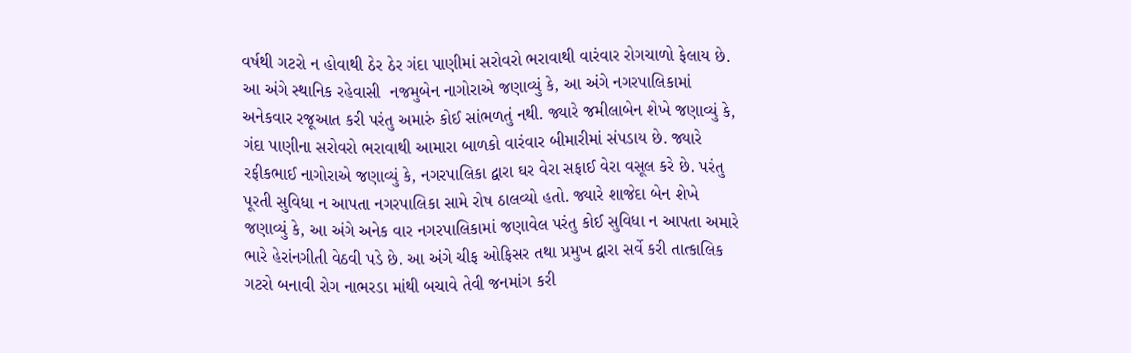વર્ષથી ગટરો ન હોવાથી ઠેર ઠેર ગંદા પાણીમાં સરોવરો ભરાવાથી વારંવાર રોગચાળો ફેલાય છે. આ અંગે સ્થાનિક રહેવાસી  નજમુબેન નાગોરાએ જણાવ્યું કે, આ અંગે નગરપાલિકામાં અનેકવાર રજૂઆત કરી પરંતુ અમારું કોઈ સાંભળતું નથી. જ્યારે જમીલાબેન શેખે જણાવ્યું કે, ગંદા પાણીના સરોવરો ભરાવાથી આમારા બાળકો વારંવાર બીમારીમાં સંપડાય છે. જ્યારે રફીકભાઈ નાગોરાએ જણાવ્યું કે, નગરપાલિકા દ્વારા ઘર વેરા સફાઈ વેરા વસૂલ કરે છે. પરંતુ પૂરતી સુવિધા ન આપતા નગરપાલિકા સામે રોષ ઠાલવ્યો હતો. જ્યારે શાજેદા બેન શેખે જણાવ્યું કે, આ અંગે અનેક વાર નગરપાલિકામાં જણાવેલ પરંતુ કોઈ સુવિધા ન આપતા અમારે ભારે હેરાંનગીતી વેઠવી પડે છે. આ અંગે ચીફ ઓફિસર તથા પ્રમુખ દ્વારા સર્વે કરી તાત્કાલિક ગટરો બનાવી રોગ નાભરડા માંથી બચાવે તેવી જનમાંગ કરી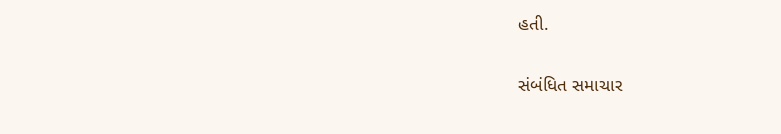હતી.

સંબંધિત સમાચાર